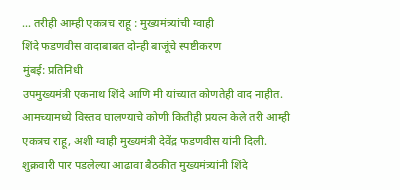… तरीही आम्ही एकत्रच राहू : मुख्यमंत्र्यांची ग्वाही
शिंदे फडणवीस वादाबाबत दोन्ही बाजूंचे स्पष्टीकरण
मुंबई: प्रतिनिधी
उपमुख्यमंत्री एकनाथ शिंदे आणि मी यांच्यात कोणतेही वाद नाहीत. आमच्यामध्ये विस्तव घालण्याचे कोणी कितीही प्रयत्न केले तरी आम्ही एकत्रच राहू, अशी ग्वाही मुख्यमंत्री देवेंद्र फडणवीस यांनी दिली.
शुक्रवारी पार पडलेल्या आढावा बैठकीत मुख्यमंत्र्यांनी शिंदे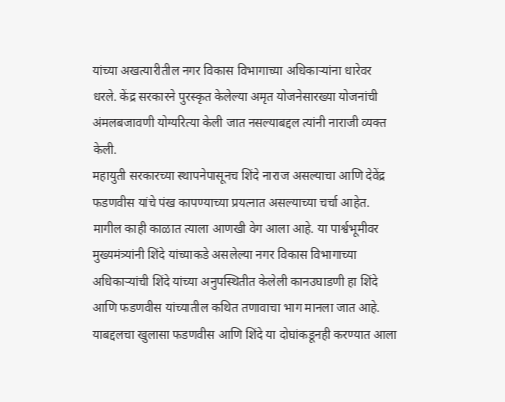यांच्या अखत्यारीतील नगर विकास विभागाच्या अधिकाऱ्यांना धारेवर धरले. केंद्र सरकारने पुरस्कृत केलेल्या अमृत योजनेसारख्या योजनांची अंमलबजावणी योग्यरित्या केली जात नसल्याबद्दल त्यांनी नाराजी व्यक्त केली.
महायुती सरकारच्या स्थापनेपासूनच शिंदे नाराज असल्याचा आणि देवेंद्र फडणवीस यांचे पंख कापण्याच्या प्रयत्नात असल्याच्या चर्चा आहेत. मागील काही काळात त्याला आणखी वेग आला आहे. या पार्श्वभूमीवर मुख्यमंत्र्यांनी शिंदे यांच्याकडे असलेल्या नगर विकास विभागाच्या अधिकाऱ्यांची शिंदे यांच्या अनुपस्थितीत केलेली कानउघाडणी हा शिंदे आणि फडणवीस यांच्यातील कथित तणावाचा भाग मानला जात आहे.
याबद्दलचा खुलासा फडणवीस आणि शिंदे या दोघांकडूनही करण्यात आला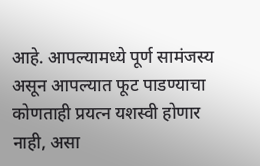आहे. आपल्यामध्ये पूर्ण सामंजस्य असून आपल्यात फूट पाडण्याचा कोणताही प्रयत्न यशस्वी होणार नाही, असा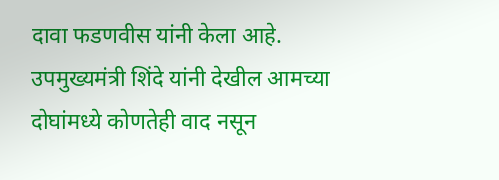दावा फडणवीस यांनी केला आहे. उपमुख्यमंत्री शिंदे यांनी देखील आमच्या दोघांमध्ये कोणतेही वाद नसून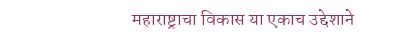महाराष्ट्राचा विकास या एकाच उद्देशाने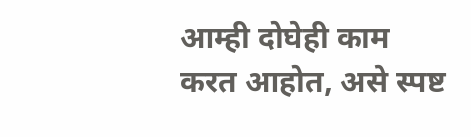आम्ही दोघेही काम करत आहोत, असे स्पष्ट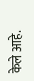केले आहे.